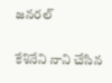జనరల్

కేశినేని నాని చేసిన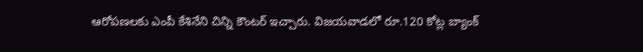ఆరోపణలకు ఎంపీ కేశినేని చిన్ని కౌంటర్ ఇచ్చారు. విజయవాడలో రూ.120 కోట్ల బ్యాంక్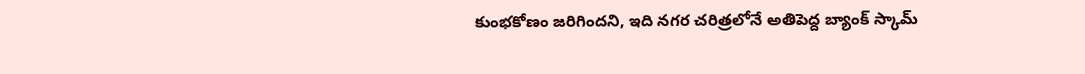కుంభకోణం జరిగిందని, ఇది నగర చరిత్రలోనే అతిపెద్ద బ్యాంక్ స్కామ్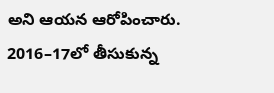అని ఆయన ఆరోపించారు. 2016–17లో తీసుకున్న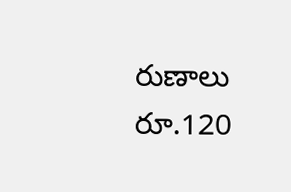రుణాలు రూ.120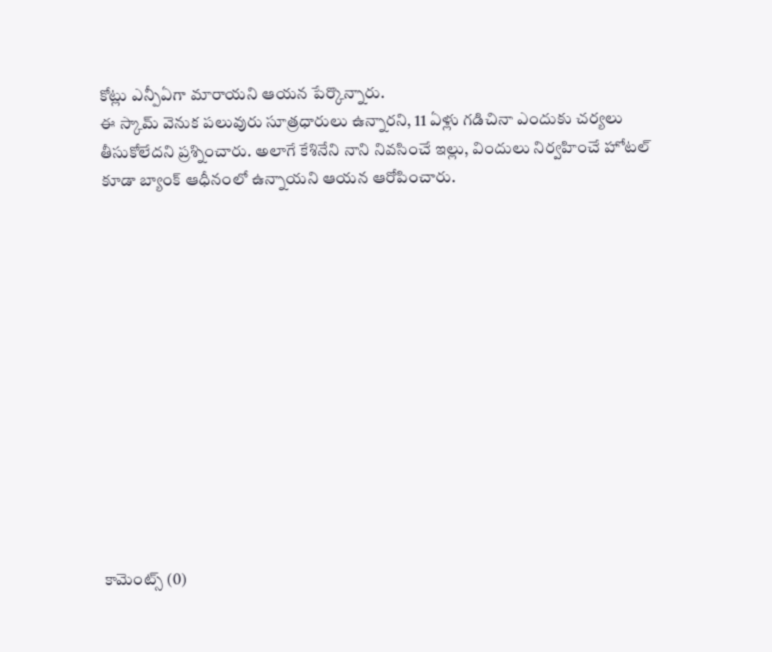కోట్లు ఎన్పీఏగా మారాయని ఆయన పేర్కొన్నారు.
ఈ స్కామ్ వెనుక పలువురు సూత్రధారులు ఉన్నారని, 11 ఏళ్లు గడిచినా ఎందుకు చర్యలు తీసుకోలేదని ప్రశ్నించారు. అలాగే కేశినేని నాని నివసించే ఇల్లు, విందులు నిర్వహించే హోటల్ కూడా బ్యాంక్ ఆధీనంలో ఉన్నాయని ఆయన ఆరోపించారు.













కామెంట్స్ (0)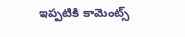ఇప్పటికి కామెంట్స్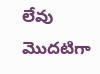లేవు
మొదటిగా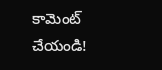కామెంట్ చేయండి!